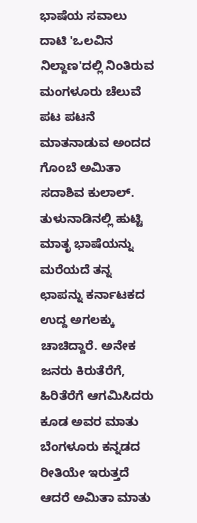ಭಾಷೆಯ ಸವಾಲು ದಾಟಿ 'ಒಲವಿನ ನಿಲ್ದಾಣ'ದಲ್ಲಿ ನಿಂತಿರುವ ಮಂಗಳೂರು ಚೆಲುವೆ
ಪಟ ಪಟನೆ ಮಾತನಾಡುವ ಅಂದದ ಗೊಂಬೆ ಅಮಿತಾ ಸದಾಶಿವ ಕುಲಾಲ್. ತುಳುನಾಡಿನಲ್ಲಿ ಹುಟ್ಟಿ ಮಾತೃ ಭಾಷೆಯನ್ನು ಮರೆಯದೆ ತನ್ನ ಛಾಪನ್ನು ಕರ್ನಾಟಕದ ಉದ್ದ ಅಗಲಕ್ಕು ಚಾಚಿದ್ದಾರೆ. ಅನೇಕ ಜನರು ಕಿರುತೆರೆಗೆ, ಹಿರಿತೆರೆಗೆ ಆಗಮಿಸಿದರು ಕೂಡ ಅವರ ಮಾತು ಬೆಂಗಳೂರು ಕನ್ನಡದ ರೀತಿಯೇ ಇರುತ್ತದೆ ಆದರೆ ಅಮಿತಾ ಮಾತು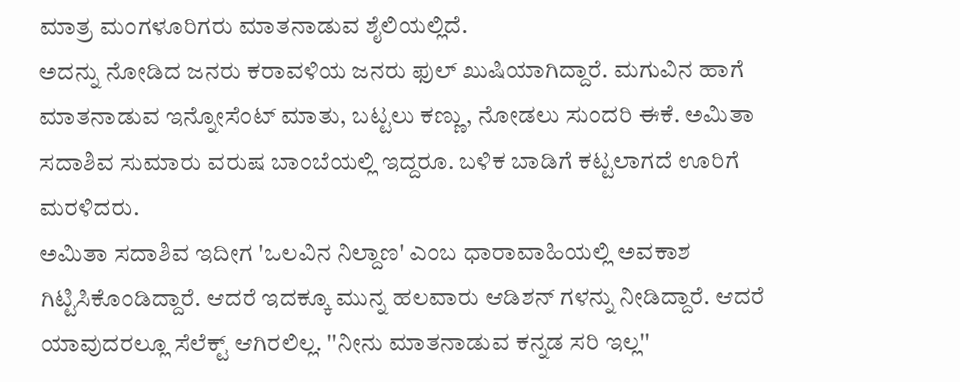ಮಾತ್ರ ಮಂಗಳೂರಿಗರು ಮಾತನಾಡುವ ಶೈಲಿಯಲ್ಲಿದೆ.
ಅದನ್ನು ನೋಡಿದ ಜನರು ಕರಾವಳಿಯ ಜನರು ಫುಲ್ ಖುಷಿಯಾಗಿದ್ದಾರೆ. ಮಗುವಿನ ಹಾಗೆ ಮಾತನಾಡುವ ಇನ್ನೋಸೆಂಟ್ ಮಾತು, ಬಟ್ಟಲು ಕಣ್ಣು, ನೋಡಲು ಸುಂದರಿ ಈಕೆ. ಅಮಿತಾ ಸದಾಶಿವ ಸುಮಾರು ವರುಷ ಬಾಂಬೆಯಲ್ಲಿ ಇದ್ದರೂ. ಬಳಿಕ ಬಾಡಿಗೆ ಕಟ್ಟಲಾಗದೆ ಊರಿಗೆ ಮರಳಿದರು.
ಅಮಿತಾ ಸದಾಶಿವ ಇದೀಗ 'ಒಲವಿನ ನಿಲ್ದಾಣ' ಎಂಬ ಧಾರಾವಾಹಿಯಲ್ಲಿ ಅವಕಾಶ ಗಿಟ್ಟಿಸಿಕೊಂಡಿದ್ದಾರೆ. ಆದರೆ ಇದಕ್ಕೂ ಮುನ್ನ ಹಲವಾರು ಆಡಿಶನ್ ಗಳನ್ನು ನೀಡಿದ್ದಾರೆ. ಆದರೆ ಯಾವುದರಲ್ಲೂ ಸೆಲೆಕ್ಟ್ ಆಗಿರಲಿಲ್ಲ. ''ನೀನು ಮಾತನಾಡುವ ಕನ್ನಡ ಸರಿ ಇಲ್ಲ''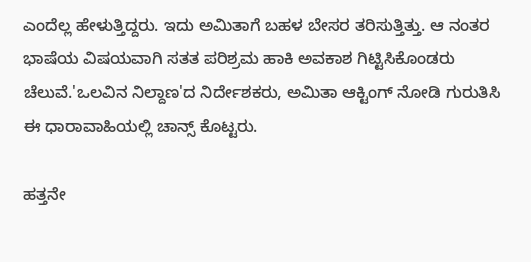ಎಂದೆಲ್ಲ ಹೇಳುತ್ತಿದ್ದರು. ಇದು ಅಮಿತಾಗೆ ಬಹಳ ಬೇಸರ ತರಿಸುತ್ತಿತ್ತು. ಆ ನಂತರ ಭಾಷೆಯ ವಿಷಯವಾಗಿ ಸತತ ಪರಿಶ್ರಮ ಹಾಕಿ ಅವಕಾಶ ಗಿಟ್ಟಿಸಿಕೊಂಡರು ಚೆಲುವೆ.'ಒಲವಿನ ನಿಲ್ದಾಣ'ದ ನಿರ್ದೇಶಕರು, ಅಮಿತಾ ಆಕ್ಟಿಂಗ್ ನೋಡಿ ಗುರುತಿಸಿ ಈ ಧಾರಾವಾಹಿಯಲ್ಲಿ ಚಾನ್ಸ್ ಕೊಟ್ಟರು.

ಹತ್ತನೇ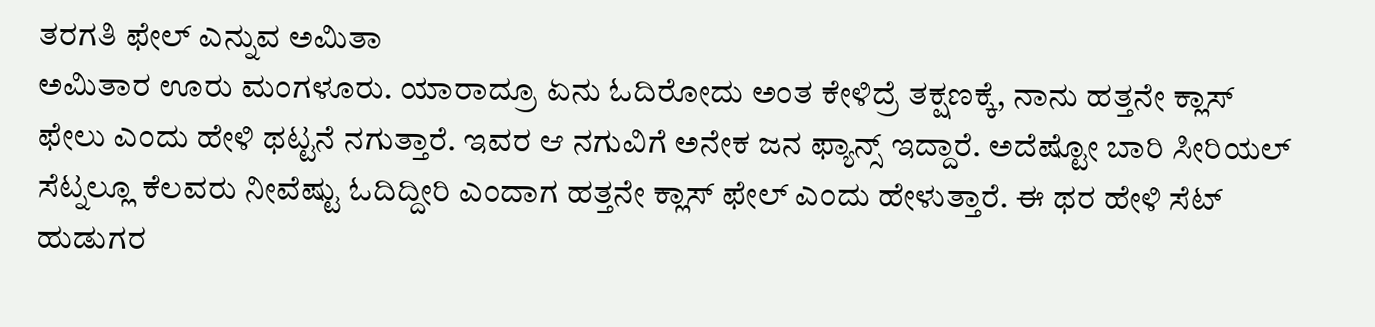ತರಗತಿ ಫೇಲ್ ಎನ್ನುವ ಅಮಿತಾ
ಅಮಿತಾರ ಊರು ಮಂಗಳೂರು. ಯಾರಾದ್ರೂ ಏನು ಓದಿರೋದು ಅಂತ ಕೇಳಿದ್ರೆ ತಕ್ಷಣಕ್ಕೆ, ನಾನು ಹತ್ತನೇ ಕ್ಲಾಸ್ ಫೇಲು ಎಂದು ಹೇಳಿ ಥಟ್ಟನೆ ನಗುತ್ತಾರೆ. ಇವರ ಆ ನಗುವಿಗೆ ಅನೇಕ ಜನ ಫ್ಯಾನ್ಸ್ ಇದ್ದಾರೆ. ಅದೆಷ್ಟೋ ಬಾರಿ ಸೀರಿಯಲ್ ಸೆಟ್ನಲ್ಲೂ ಕೆಲವರು ನೀವೆಷ್ಟು ಓದಿದ್ದೀರಿ ಎಂದಾಗ ಹತ್ತನೇ ಕ್ಲಾಸ್ ಫೇಲ್ ಎಂದು ಹೇಳುತ್ತಾರೆ. ಈ ಥರ ಹೇಳಿ ಸೆಟ್ ಹುಡುಗರ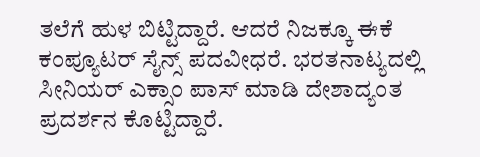ತಲೆಗೆ ಹುಳ ಬಿಟ್ಟಿದ್ದಾರೆ. ಆದರೆ ನಿಜಕ್ಕೂ ಈಕೆ ಕಂಪ್ಯೂಟರ್ ಸೈನ್ಸ್ ಪದವೀಧರೆ. ಭರತನಾಟ್ಯದಲ್ಲಿ ಸೀನಿಯರ್ ಎಕ್ಸಾಂ ಪಾಸ್ ಮಾಡಿ ದೇಶಾದ್ಯಂತ ಪ್ರದರ್ಶನ ಕೊಟ್ಟಿದ್ದಾರೆ.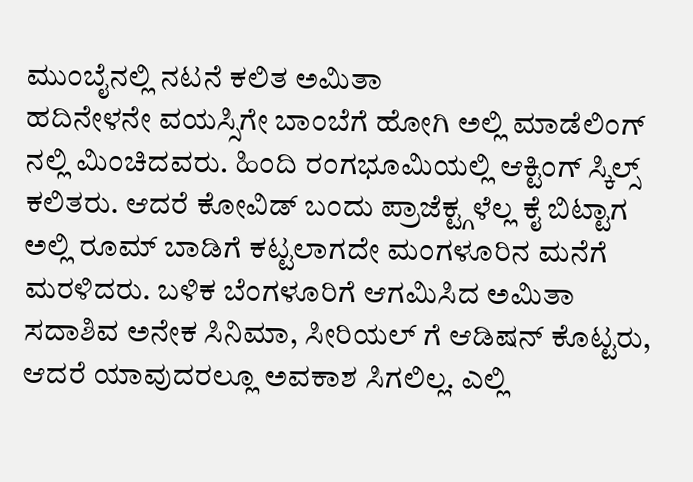ಮುಂಬೈನಲ್ಲಿ ನಟನೆ ಕಲಿತ ಅಮಿತಾ
ಹದಿನೇಳನೇ ವಯಸ್ಸಿಗೇ ಬಾಂಬೆಗೆ ಹೋಗಿ ಅಲ್ಲಿ ಮಾಡೆಲಿಂಗ್ ನಲ್ಲಿ ಮಿಂಚಿದವರು. ಹಿಂದಿ ರಂಗಭೂಮಿಯಲ್ಲಿ ಆಕ್ಟಿಂಗ್ ಸ್ಕಿಲ್ಸ್ ಕಲಿತರು. ಆದರೆ ಕೋವಿಡ್ ಬಂದು ಪ್ರಾಜೆಕ್ಟ್ಗಳೆಲ್ಲ ಕೈ ಬಿಟ್ಟಾಗ ಅಲ್ಲಿ ರೂಮ್ ಬಾಡಿಗೆ ಕಟ್ಟಲಾಗದೇ ಮಂಗಳೂರಿನ ಮನೆಗೆ ಮರಳಿದರು. ಬಳಿಕ ಬೆಂಗಳೂರಿಗೆ ಆಗಮಿಸಿದ ಅಮಿತಾ ಸದಾಶಿವ ಅನೇಕ ಸಿನಿಮಾ, ಸೀರಿಯಲ್ ಗೆ ಆಡಿಷನ್ ಕೊಟ್ಟರು, ಆದರೆ ಯಾವುದರಲ್ಲೂ ಅವಕಾಶ ಸಿಗಲಿಲ್ಲ. ಎಲ್ಲಿ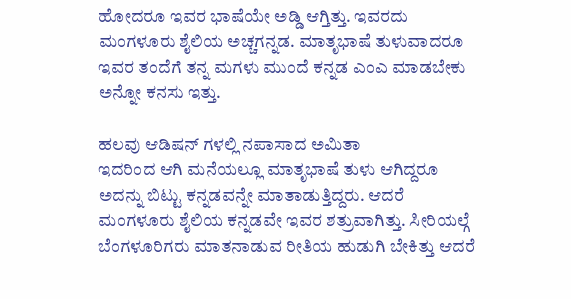ಹೋದರೂ ಇವರ ಭಾಷೆಯೇ ಅಡ್ಡಿ ಆಗ್ತಿತ್ತು. ಇವರದು ಮಂಗಳೂರು ಶೈಲಿಯ ಅಚ್ಚಗನ್ನಡ. ಮಾತೃಭಾಷೆ ತುಳುವಾದರೂ ಇವರ ತಂದೆಗೆ ತನ್ನ ಮಗಳು ಮುಂದೆ ಕನ್ನಡ ಎಂಎ ಮಾಡಬೇಕು ಅನ್ನೋ ಕನಸು ಇತ್ತು.

ಹಲವು ಆಡಿಷನ್ ಗಳಲ್ಲಿ ನಪಾಸಾದ ಅಮಿತಾ
ಇದರಿಂದ ಆಗಿ ಮನೆಯಲ್ಲೂ ಮಾತೃಭಾಷೆ ತುಳು ಆಗಿದ್ದರೂ ಅದನ್ನು ಬಿಟ್ಟು ಕನ್ನಡವನ್ನೇ ಮಾತಾಡುತ್ತಿದ್ದರು. ಆದರೆ ಮಂಗಳೂರು ಶೈಲಿಯ ಕನ್ನಡವೇ ಇವರ ಶತ್ರುವಾಗಿತ್ತು. ಸೀರಿಯಲ್ಗೆ ಬೆಂಗಳೂರಿಗರು ಮಾತನಾಡುವ ರೀತಿಯ ಹುಡುಗಿ ಬೇಕಿತ್ತು ಆದರೆ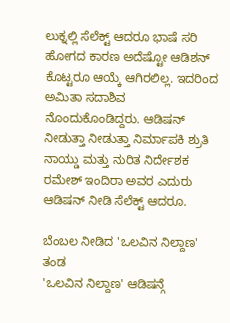ಲುಕ್ನಲ್ಲಿ ಸೆಲೆಕ್ಟ್ ಆದರೂ ಭಾಷೆ ಸರಿ ಹೋಗದ ಕಾರಣ ಅದೆಷ್ಟೋ ಆಡಿಶನ್ ಕೊಟ್ಟರೂ ಆಯ್ಕೆ ಆಗಿರಲಿಲ್ಲ. ಇದರಿಂದ ಅಮಿತಾ ಸದಾಶಿವ ನೊಂದುಕೊಂಡಿದ್ದರು. ಆಡಿಷನ್ ನೀಡುತ್ತಾ ನೀಡುತ್ತಾ ನಿರ್ಮಾಪಕಿ ಶ್ರುತಿ ನಾಯ್ಡು ಮತ್ತು ನುರಿತ ನಿರ್ದೇಶಕ ರಮೇಶ್ ಇಂದಿರಾ ಅವರ ಎದುರು ಆಡಿಷನ್ ನೀಡಿ ಸೆಲೆಕ್ಟ್ ಆದರೂ.

ಬೆಂಬಲ ನೀಡಿದ 'ಒಲವಿನ ನಿಲ್ದಾಣ' ತಂಡ
'ಒಲವಿನ ನಿಲ್ದಾಣ' ಆಡಿಷನ್ಗೆ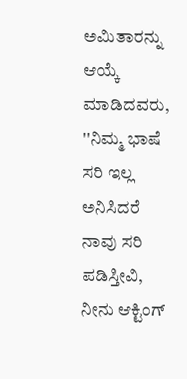ಅಮಿತಾರನ್ನು ಆಯ್ಕೆ ಮಾಡಿದವರು, ''ನಿಮ್ಮ ಭಾಷೆ ಸರಿ ಇಲ್ಲ ಅನಿಸಿದರೆ ನಾವು ಸರಿ ಪಡಿಸ್ತೀವಿ, ನೀನು ಆಕ್ಟಿಂಗ್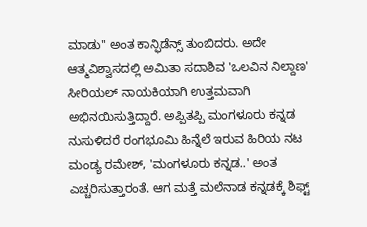ಮಾಡು'' ಅಂತ ಕಾನ್ಫಿಡೆನ್ಸ್ ತುಂಬಿದರು. ಅದೇ ಆತ್ಮವಿಶ್ವಾಸದಲ್ಲಿ ಅಮಿತಾ ಸದಾಶಿವ 'ಒಲವಿನ ನಿಲ್ದಾಣ' ಸೀರಿಯಲ್ ನಾಯಕಿಯಾಗಿ ಉತ್ತಮವಾಗಿ ಅಭಿನಯಿಸುತ್ತಿದ್ದಾರೆ. ಅಪ್ಪಿತಪ್ಪಿ ಮಂಗಳೂರು ಕನ್ನಡ ನುಸುಳಿದರೆ ರಂಗಭೂಮಿ ಹಿನ್ನೆಲೆ ಇರುವ ಹಿರಿಯ ನಟ ಮಂಡ್ಯ ರಮೇಶ್, 'ಮಂಗಳೂರು ಕನ್ನಡ..' ಅಂತ ಎಚ್ಚರಿಸುತ್ತಾರಂತೆ. ಆಗ ಮತ್ತೆ ಮಲೆನಾಡ ಕನ್ನಡಕ್ಕೆ ಶಿಫ್ಟ್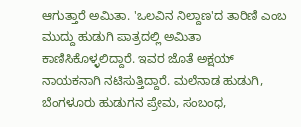ಆಗುತ್ತಾರೆ ಅಮಿತಾ. 'ಒಲವಿನ ನಿಲ್ದಾಣ'ದ ತಾರಿಣಿ ಎಂಬ ಮುದ್ದು ಹುಡುಗಿ ಪಾತ್ರದಲ್ಲಿ ಅಮಿತಾ ಕಾಣಿಸಿಕೊಳ್ಳಲಿದ್ದಾರೆ. ಇವರ ಜೊತೆ ಅಕ್ಷಯ್ ನಾಯಕನಾಗಿ ನಟಿಸುತ್ತಿದ್ದಾರೆ. ಮಲೆನಾಡ ಹುಡುಗಿ, ಬೆಂಗಳೂರು ಹುಡುಗನ ಪ್ರೇಮ, ಸಂಬಂಧ,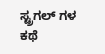ಸ್ಟ್ರಗಲ್ ಗಳ ಕಥೆ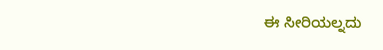ಈ ಸೀರಿಯಲ್ನದು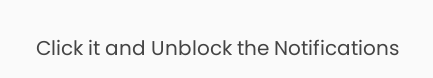Click it and Unblock the Notifications